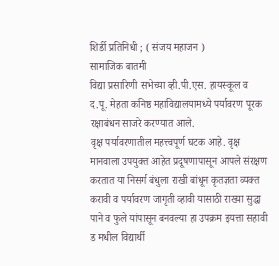शिर्डी प्रतिनिधी ; ( संजय महाजन )
सामाजिक बातमी
विद्या प्रसारिणी सभेच्या व्ही.पी.एस. हायस्कूल व द.पू. मेहता कनिष्ठ महाविद्यालयामध्ये पर्यावरण पूरक रक्षाबंधन साजरे करण्यात आले.
वृक्ष पर्यावरणातील महत्त्वपूर्ण घटक आहे. वृक्ष मानवाला उपयुक्त आहेत प्रदूषणापासून आपले संरक्षण करतात या निसर्ग बंधुला राखी बांधून कृतज्ञता व्यक्त करावी व पर्यावरण जागृती व्हावी यासाठी राख्या सुद्धा पाने व फुले यांपासून बनवल्या हा उपक्रम इयत्ता सहावी ड मधील विद्यार्थी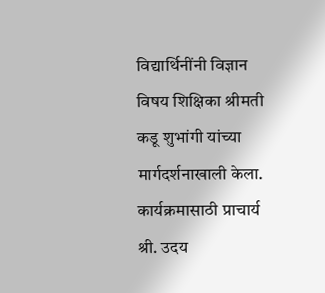विद्यार्थिनींनी विज्ञान विषय शिक्षिका श्रीमती कडू शुभांगी यांच्या मार्गदर्शनाखाली केला.
कार्यक्रमासाठी प्राचार्य श्री. उदय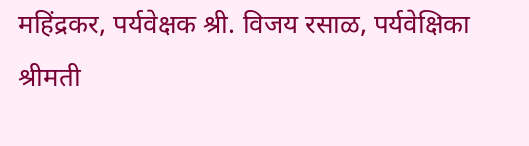महिंद्रकर, पर्यवेक्षक श्री. विजय रसाळ, पर्यवेक्षिका श्रीमती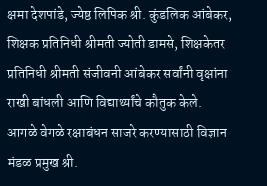क्षमा देशपांडे, ज्येष्ठ लिपिक श्री. कुंडलिक आंबेकर, शिक्षक प्रतिनिधी श्रीमती ज्योती डामसे, शिक्षकेतर प्रतिनिधी श्रीमती संजीवनी आंबेकर सर्वांनी वृक्षांना राखी बांधली आणि विद्यार्थ्यांचे कौतुक केले.
आगळे वेगळे रक्षाबंधन साजरे करण्यासाठी विज्ञान मंडळ प्रमुख श्री.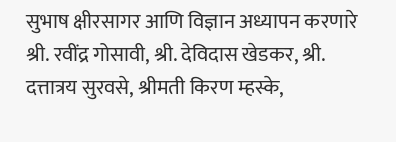सुभाष क्षीरसागर आणि विज्ञान अध्यापन करणारे श्री. रवींद्र गोसावी, श्री. देविदास खेडकर, श्री. दत्तात्रय सुरवसे, श्रीमती किरण म्हस्के,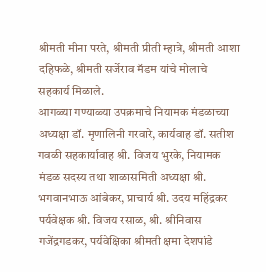श्रीमती मीना परते, श्रीमती प्रीती म्हात्रे, श्रीमती आशा दहिफळे, श्रीमती सर्जेराव मॅडम यांचे मोलाचे सहकार्य मिळाले.
आगळ्या गण्याळ्या उपक्रमाचे नियामक मंडळाच्या अध्यक्षा डॉ. मृणालिनी गरवारे, कार्यवाह डॉ. सतीश गवळी सहकार्यावाह श्री. विजय भुरके, नियामक मंडळ सदस्य तथा शाळासमिती अध्यक्षा श्री. भगवानभाऊ आंबेकर, प्राचार्य श्री. उदय महिंद्रकर पर्यवेक्षक श्री. विजय रसाळ, श्री. श्रीनिवास गजेंद्रगडकर, पर्यवेक्षिका श्रीमती क्षमा देशपांडे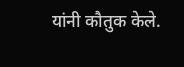यांनी कौतुक केले.